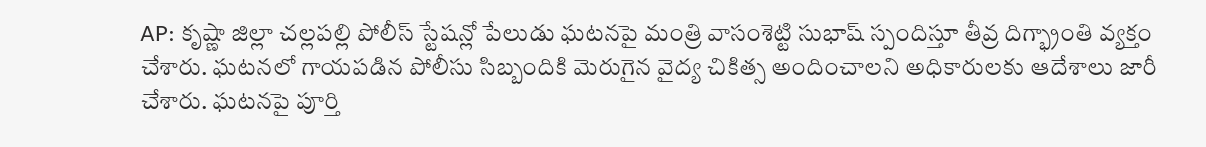AP: కృష్ణా జిల్లా చల్లపల్లి పోలీస్ స్టేషన్లో పేలుడు ఘటనపై మంత్రి వాసంశెట్టి సుభాష్ స్పందిస్తూ తీవ్ర దిగ్భ్రాంతి వ్యక్తం చేశారు. ఘటనలో గాయపడిన పోలీసు సిబ్బందికి మెరుగైన వైద్య చికిత్స అందించాలని అధికారులకు ఆదేశాలు జారీ చేశారు. ఘటనపై పూర్తి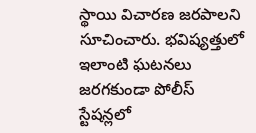స్థాయి విచారణ జరపాలని సూచించారు. భవిష్యత్తులో ఇలాంటి ఘటనలు జరగకుండా పోలీస్ స్టేషన్లలో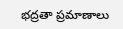భద్రతా ప్రమాణాలు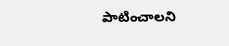పాటించాలని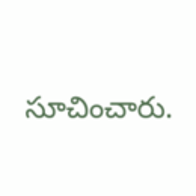సూచించారు.